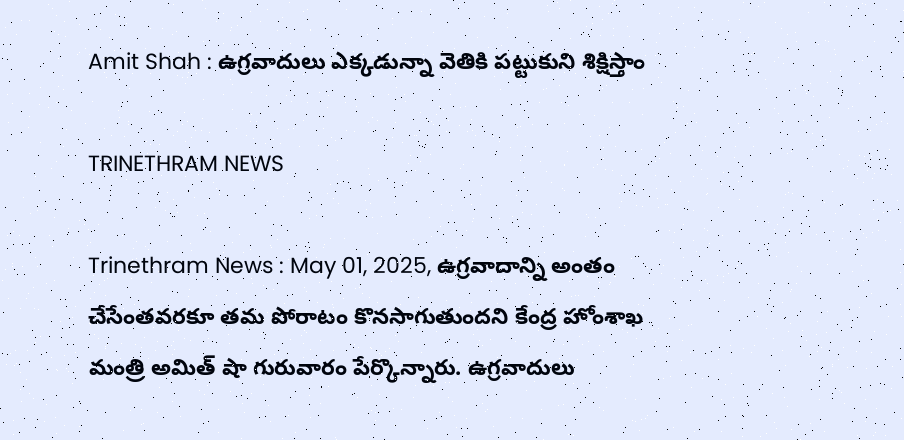Amit Shah : ఉగ్రవాదులు ఎక్కడున్నా వెతికి పట్టుకుని శిక్షిస్తాం

TRINETHRAM NEWS

Trinethram News : May 01, 2025, ఉగ్రవాదాన్ని అంతం చేసేంతవరకూ తమ పోరాటం కొనసాగుతుందని కేంద్ర హోంశాఖ మంత్రి అమిత్ షా గురువారం పేర్కొన్నారు. ఉగ్రవాదులు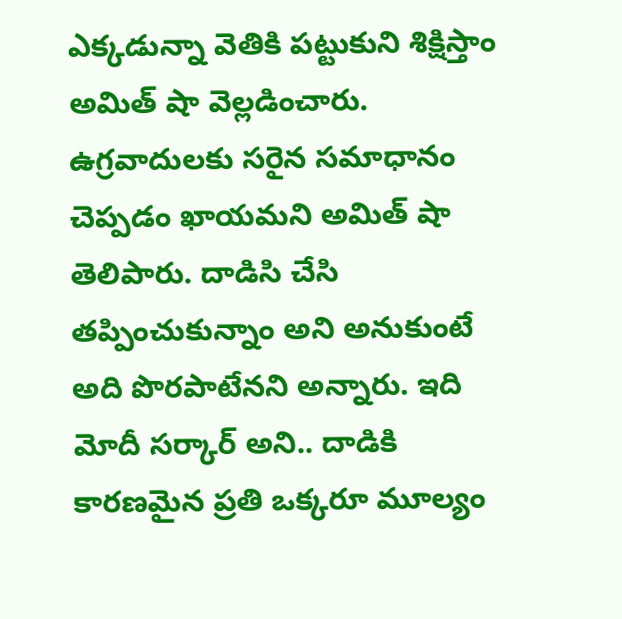ఎక్కడున్నా వెతికి పట్టుకుని శిక్షిస్తాం అమిత్ షా వెల్లడించారు. ఉగ్రవాదులకు సరైన సమాధానం చెప్పడం ఖాయమని అమిత్ షా తెలిపారు. దాడిసి చేసి తప్పించుకున్నాం అని అనుకుంటే అది పొరపాటేనని అన్నారు. ఇది మోదీ సర్కార్ అని.. దాడికి కారణమైన ప్రతి ఒక్కరూ మూల్యం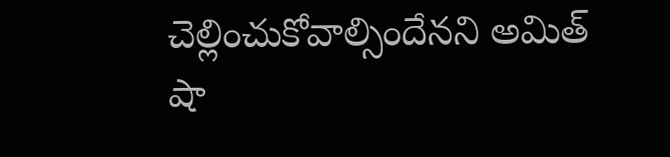చెల్లించుకోవాల్సిందేనని అమిత్ షా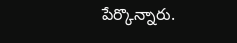పేర్కొన్నారు.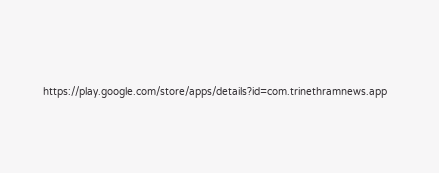https://play.google.com/store/apps/details?id=com.trinethramnews.app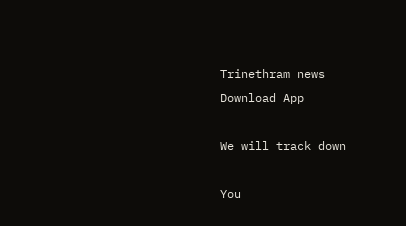Trinethram news
Download App

We will track down

You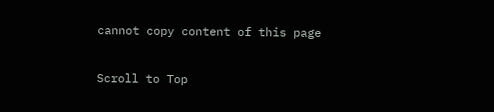cannot copy content of this page

Scroll to Top